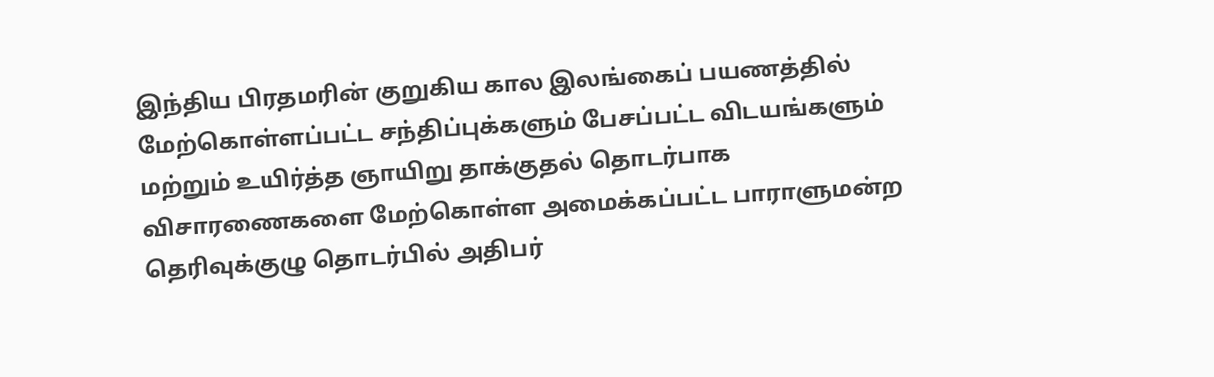இந்திய பிரதமரின் குறுகிய கால இலங்கைப் பயணத்தில் மேற்கொள்ளப்பட்ட சந்திப்புக்களும் பேசப்பட்ட விடயங்களும் மற்றும் உயிர்த்த ஞாயிறு தாக்குதல் தொடர்பாக விசாரணைகளை மேற்கொள்ள அமைக்கப்பட்ட பாராளுமன்ற தெரிவுக்குழு தொடர்பில் அதிபர்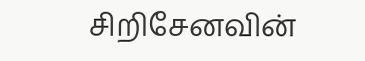சிறிசேனவின்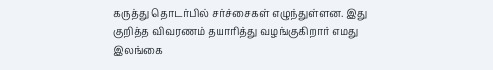கருத்து தொடர்பில் சர்ச்சைகள் எழுந்துள்ளன. இது குறித்த விவரணம் தயாரித்து வழங்குகிறார் எமது இலங்கை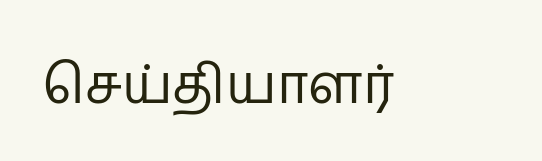செய்தியாளர்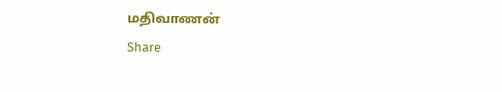மதிவாணன்
Share